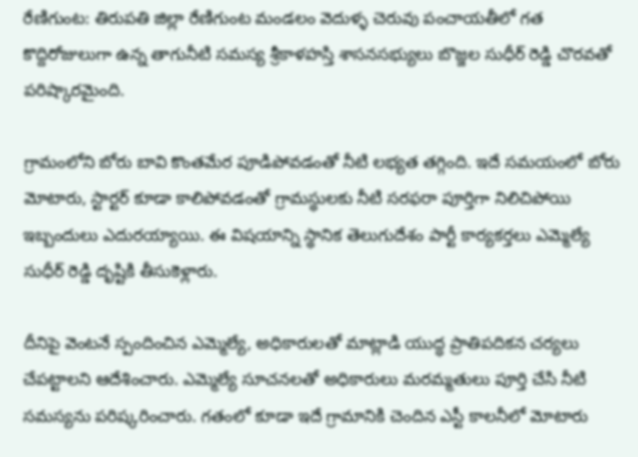రేణిగుంట: తిరుపతి జిల్లా రేణిగుంట మండలం వెదుళ్ళ చెరువు పంచాయతీలో గత కొద్దిరోజులుగా ఉన్న తాగునీటి సమస్య శ్రీకాళహస్తి శాసనసభ్యులు బొజ్జల సుధీర్ రెడ్డి చొరవతో పరిష్కారమైంది.

గ్రామంలోని బోరు బావి కొంతమేర పూడిపోవడంతో నీటి లభ్యత తగ్గింది. ఇదే సమయంలో బోరు మోటారు, స్టార్టర్ కూడా కాలిపోవడంతో గ్రామస్థులకు నీటి సరఫరా పూర్తిగా నిలిచిపోయి ఇబ్బందులు ఎదురయ్యాయి. ఈ విషయాన్ని స్థానిక తెలుగుదేశం పార్టీ కార్యకర్తలు ఎమ్మెల్యే సుధీర్ రెడ్డి దృష్టికి తీసుకెళ్లారు.

దీనిపై వెంటనే స్పందించిన ఎమ్మెల్యే, అధికారులతో మాట్లాడి యుద్ధ ప్రాతిపదికన చర్యలు చేపట్టాలని ఆదేశించారు. ఎమ్మెల్యే సూచనలతో అధికారులు మరమ్మతులు పూర్తి చేసి నీటి సమస్యను పరిష్కరించారు. గతంలో కూడా ఇదే గ్రామానికి చెందిన ఎస్టీ కాలనీలో మోటారు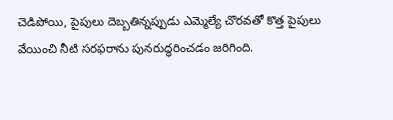చెడిపోయి, పైపులు దెబ్బతిన్నప్పుడు ఎమ్మెల్యే చొరవతో కొత్త పైపులు వేయించి నీటి సరఫరాను పునరుద్ధరించడం జరిగింది.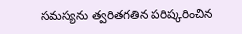సమస్యను త్వరితగతిన పరిష్కరించిన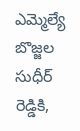ఎమ్మెల్యే బొజ్జల సుధీర్ రెడ్డికి,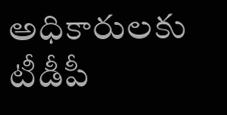అధికారులకు టీడీపీ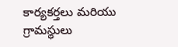కార్యకర్తలు మరియు గ్రామస్థులు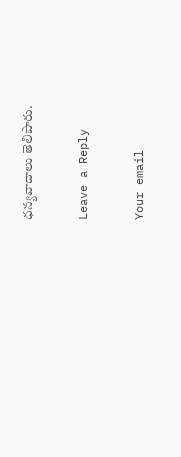ధన్యవాదాలు తెలిపారు.

Leave a Reply

Your email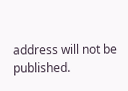address will not be published.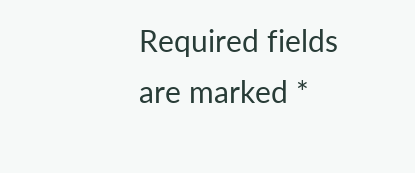Required fields are marked *